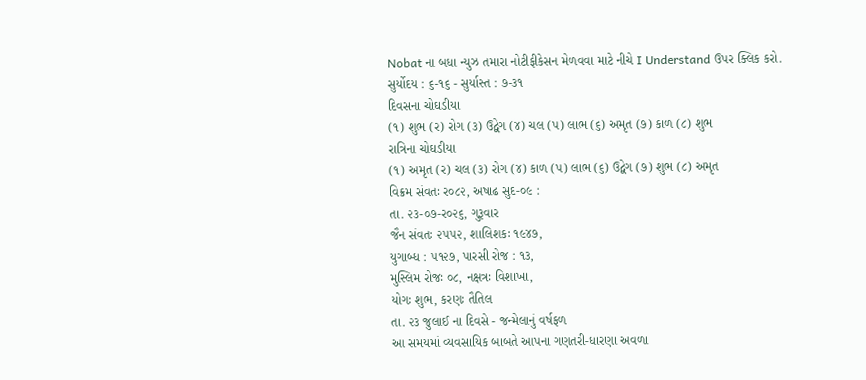Nobat ના બધા ન્યુઝ તમારા નોટીફીકેસન મેળવવા માટે નીચે I Understand ઉપર ક્લિક કરો.
સુર્યોદય : ૬-૧૬ - સુર્યાસ્ત : ૭-૩૧
દિવસના ચોઘડીયા
(૧) શુભ (ર) રોગ (૩) ઉદ્વેગ (૪) ચલ (પ) લાભ (૬) અમૃત (૭) કાળ (૮) શુભ
રાત્રિના ચોઘડીયા
(૧) અમૃત (ર) ચલ (૩) રોગ (૪) કાળ (પ) લાભ (૬) ઉદ્વેગ (૭) શુભ (૮) અમૃત
વિક્રમ સંવતઃ ર૦૮૨, અષાઢ સુદ-૦૯ :
તા. ૨૩-૦૭-ર૦૨૬, ગુરૂવાર
જૈન સંવતઃ ૨૫૫૨, શાલિશકઃ ૧૯૪૭,
યુગાબ્ધ : ૫૧૨૭, પારસી રોજ : ૧૩,
મુસ્લિમ રોજઃ ૦૮, નક્ષત્રઃ વિશાખા,
યોગઃ શુભ, કરણઃ તૈતિલ
તા. ૨૩ જુલાઈ ના દિવસે - જન્મેલાનું વર્ષફળ
આ સમયમાં વ્યવસાયિક બાબતે આપના ગણતરી-ધારણા અવળા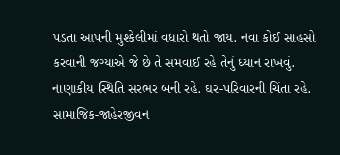પડતા આપની મુશ્કેલીમાં વધારો થતો જાય. નવા કોઈ સાહસો કરવાની જગ્યાએ જે છે તે સમવાઈ રહે તેનું ધ્યાન રાખવું. નાણાકીય સ્થિતિ સરભર બની રહે. ઘર-પરિવારની ચિંતા રહે. સામાજિક-જાહેરજીવન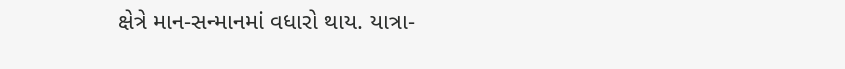ક્ષેત્રે માન-સન્માનમાં વધારો થાય. યાત્રા-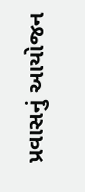પ્રવાસનું આયોજન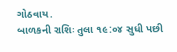ગોઠવાય.
બાળકની રાશિઃ તુલા ૧૯:૦૪ સુધી પછી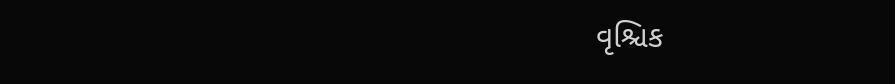વૃશ્ચિક